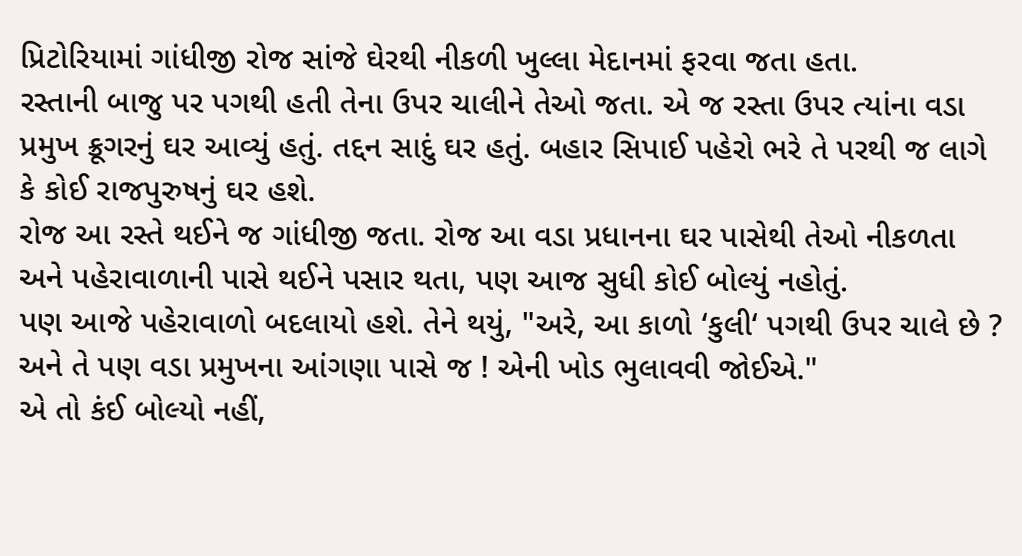પ્રિટોરિયામાં ગાંધીજી રોજ સાંજે ઘેરથી નીકળી ખુલ્લા મેદાનમાં ફરવા જતા હતા.
રસ્તાની બાજુ પર પગથી હતી તેના ઉપર ચાલીને તેઓ જતા. એ જ રસ્તા ઉપર ત્યાંના વડા પ્રમુખ ક્રૂગરનું ઘર આવ્યું હતું. તદ્દન સાદું ઘર હતું. બહાર સિપાઈ પહેરો ભરે તે પરથી જ લાગે કે કોઈ રાજપુરુષનું ઘર હશે.
રોજ આ રસ્તે થઈને જ ગાંધીજી જતા. રોજ આ વડા પ્રધાનના ઘર પાસેથી તેઓ નીકળતા અને પહેરાવાળાની પાસે થઈને પસાર થતા, પણ આજ સુધી કોઈ બોલ્યું નહોતું.
પણ આજે પહેરાવાળો બદલાયો હશે. તેને થયું, "અરે, આ કાળો ‘કુલી‘ પગથી ઉપર ચાલે છે ? અને તે પણ વડા પ્રમુખના આંગણા પાસે જ ! એની ખોડ ભુલાવવી જોઈએ."
એ તો કંઈ બોલ્યો નહીં,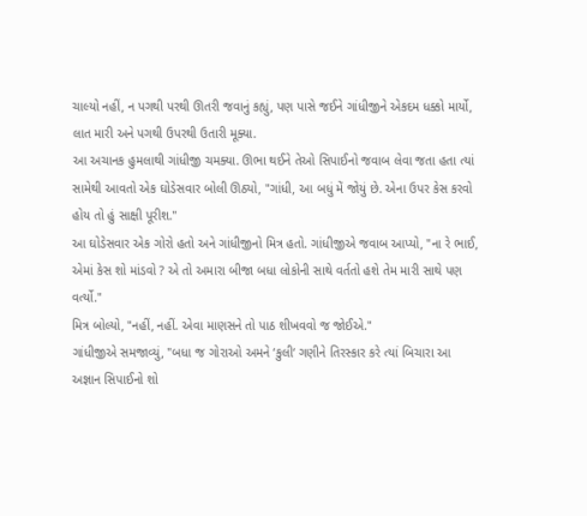ચાલ્યો નહીં, ન પગથી પરથી ઊતરી જવાનું કહ્યું, પણ પાસે જઈને ગાંધીજીને એકદમ ધક્કો માર્યો, લાત મારી અને પગથી ઉપરથી ઉતારી મૂક્યા.
આ અચાનક હુમલાથી ગાંધીજી ચમક્યા. ઊભા થઈને તેઓ સિપાઈનો જવાબ લેવા જતા હતા ત્યાં સામેથી આવતો એક ઘોડેસવાર બોલી ઊઠ્યો, "ગાંધી, આ બધું મેં જોયું છે. એના ઉપર કેસ કરવો હોય તો હું સાક્ષી પૂરીશ."
આ ઘોડેસવાર એક ગોરો હતો અને ગાંધીજીનો મિત્ર હતો. ગાંધીજીએ જવાબ આપ્યો, "ના રે ભાઈ, એમાં કેસ શો માંડવો ? એ તો અમારા બીજા બધા લોકોની સાથે વર્તતો હશે તેમ મારી સાથે પણ વર્ત્યો."
મિત્ર બોલ્યો, "નહીં, નહીં. એવા માણસને તો પાઠ શીખવવો જ જોઈએ."
ગાંધીજીએ સમજાવ્યું, "બધા જ ગોરાઓ અમને ‘કુલી‘ ગણીને તિરસ્કાર કરે ત્યાં બિચારા આ અજ્ઞાન સિપાઈનો શો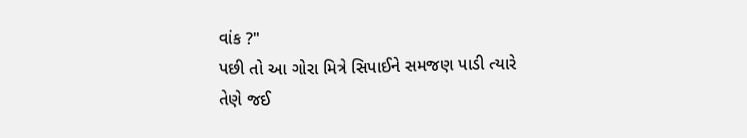વાંક ?"
પછી તો આ ગોરા મિત્રે સિપાઈને સમજણ પાડી ત્યારે તેણે જઈ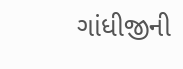ગાંધીજીની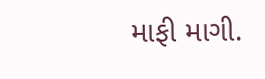માફી માગી.